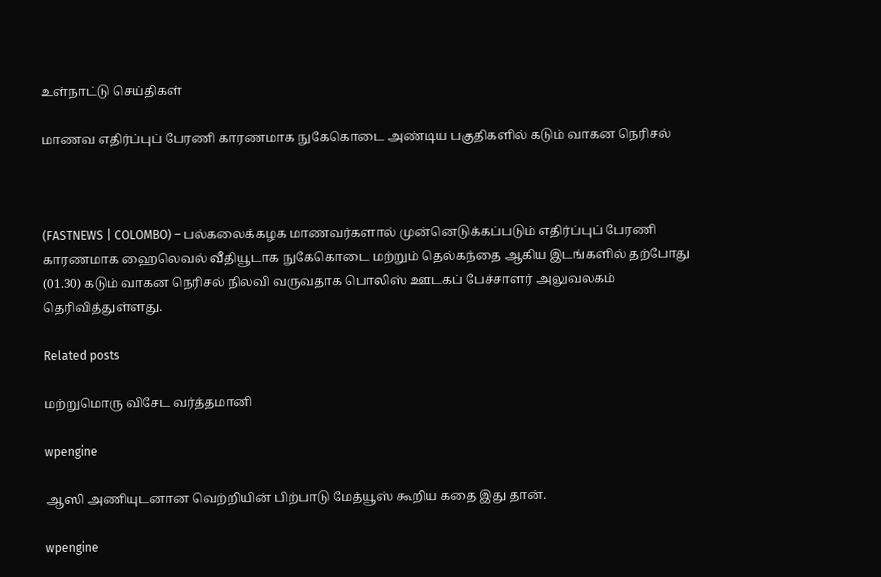உள்நாட்டு செய்திகள்

மாணவ எதிர்ப்புப் பேரணி காரணமாக நுகேகொடை அண்டிய பகுதிகளில் கடும் வாகன நெரிசல்



(FASTNEWS | COLOMBO) – பல்கலைக்கழக மாணவர்களால் முன்னெடுக்கப்படும் எதிர்ப்புப் பேரணி காரணமாக ஹைலெவல் வீதியூடாக நுகேகொடை மற்றும் தெல்கந்தை ஆகிய இடங்களில் தற்போது (01.30) கடும் வாகன நெரிசல் நிலவி வருவதாக பொலிஸ் ஊடகப் பேச்சாளர் அலுவலகம் தெரிவித்துள்ளது.

Related posts

மற்றுமொரு விசேட வர்த்தமானி

wpengine

ஆஸி அணியுடனான வெற்றியின் பிற்பாடு மேத்யூஸ் கூறிய கதை இது தான்.

wpengine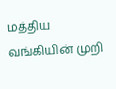மத்திய வங்கியின் முறி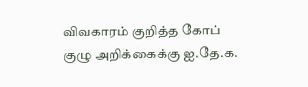விவகாரம் குறித்த கோப் குழு அறிக்கைக்கு ஐ.தே.க.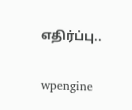எதிர்ப்பு..

wpengine